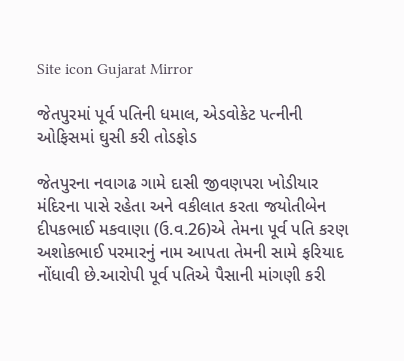Site icon Gujarat Mirror

જેતપુરમાં પૂર્વ પતિની ધમાલ, એડવોકેટ પત્નીની ઓફિસમાં ઘુસી કરી તોડફોડ

જેતપુરના નવાગઢ ગામે દાસી જીવણપરા ખોડીયાર મંદિરના પાસે રહેતા અને વકીલાત કરતા જયોતીબેન દીપકભાઈ મકવાણા (ઉ.વ.26)એ તેમના પૂર્વ પતિ કરણ અશોકભાઈ પરમારનું નામ આપતા તેમની સામે ફરિયાદ નોંધાવી છે.આરોપી પૂર્વ પતિએ પૈસાની માંગણી કરી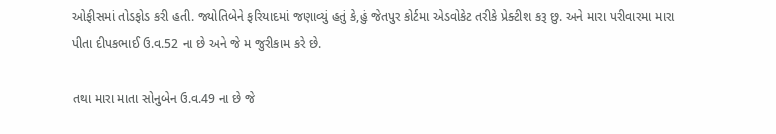ઓફીસમાં તોડફોડ કરી હતી. જ્યોતિબેને ફરિયાદમાં જણાવ્યું હતું કે,હું જેતપુર કોર્ટમા એડવોકેટ તરીકે પ્રેક્ટીશ કરૂ છુ. અને મારા પરીવારમા મારા પીતા દીપકભાઈ ઉ.વ.52 ના છે અને જે મ જુરીકામ કરે છે.

તથા મારા માતા સોનુબેન ઉ.વ.49 ના છે જે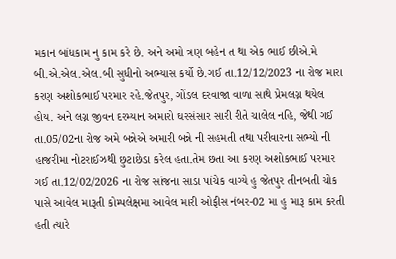મકાન બાંધકામ નુ કામ કરે છે. અને અમો ત્રણ બહેન ત થા એક ભાઈ છીએ.મે બી.એ.એલ.એલ.બી સુધીનો અભ્યાસ કર્યો છે.ગઈ તા.12/12/2023 ના રોજ મારા કરણ અશોકભાઈ પરમાર રહે.જેતપુર, ગોંડલ દરવાજા વાળા સાથે પ્રેમલગ્ન થયેલ હોય. અને લગ્ન જીવન દરમ્યાન અમારો ઘરસંસાર સારી રીતે ચાલેલ નહિ, જેથી ગઈ તા.05/02ના રોજ અમે બન્નેએ અમારી બન્ને ની સહમતી તથા પરીવારના સભ્યો ની હાજરીમા નોટરાઈઝથી છુટાછેડા કરેલ હતા.તેમ છતા આ કરણ અશોકભાઈ પરમાર ગઈ તા.12/02/2026 ના રોજ સાંજના સાડા પાંચેક વાગ્યે હુ જેતપુર તીનબતી ચોક પાસે આવેલ મારૂતી કોમ્પલેક્ષમા આવેલ મારી ઓફીસ નંબર-02 મા હુ મારૂ કામ કરતી હતી ત્યારે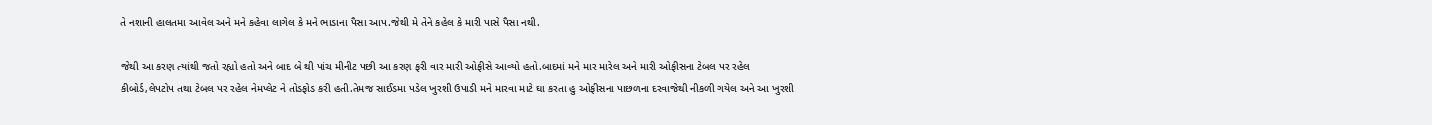તે નશાની હાલતમા આવેલ અને મને કહેવા લાગેલ કે મને ભાડાના પૈસા આપ.જેથી મે તેને કહેલ કે મારી પાસે પૈસા નથી.

જેથી આ કરણ ત્યાંથી જતો રહ્યો હતો અને બાદ બે થી પાંચ મીનીટ પછી આ કરણ ફરી વાર મારી ઓફીસે આવ્યો હતો.બાદમાં મને માર મારેલ અને મારી ઓફીસના ટેબલ પર રહેલ કીબોર્ડ,લેપટોપ તથા ટેબલ પર રહેલ નેમપ્લેટ ને તોડફોડ કરી હતી.તેમજ સાઈડમા પડેલ ખુરશી ઉપાડી મને મારવા માટે ઘા કરતા હુ ઓફીસના પાછળના દરવાજેથી નીકળી ગયેલ અને આ ખુરશી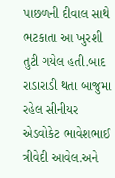પાછળની દીવાલ સાથે ભટકાતા આ ખુરશી તુટી ગયેલ હતી.બાદ રાડારાડી થતા બાજુમા રહેલ સીનીયર એડવોકેટ ભાવેશભાઈ ત્રીવેદી આવેલ.અને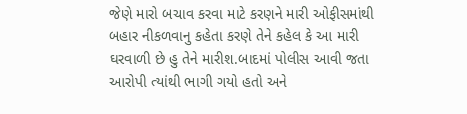જેણે મારો બચાવ કરવા માટે કરણને મારી ઓફીસમાંથી બહાર નીકળવાનુ કહેતા કરણે તેને કહેલ કે આ મારી ઘરવાળી છે હુ તેને મારીશ.બાદમાં પોલીસ આવી જતા આરોપી ત્યાંથી ભાગી ગયો હતો અને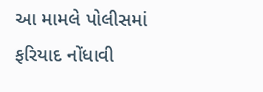આ મામલે પોલીસમાં ફરિયાદ નોંધાવી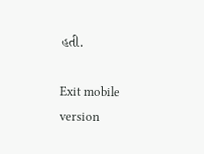હતી.

Exit mobile version